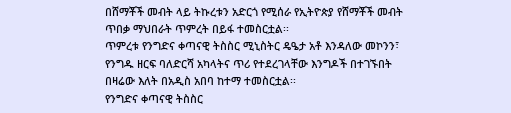በሸማቾች መብት ላይ ትኩረቱን አድርጎ የሚሰራ የኢትዮጵያ የሸማቾች መብት ጥበቃ ማህበራት ጥምረት በይፋ ተመስርቷል፡፡
ጥምረቱ የንግድና ቀጣናዊ ትስስር ሚኒስትር ዴዔታ አቶ እንዳለው መኮንን፣ የንግዱ ዘርፍ ባለድርሻ አካላትና ጥሪ የተደረገላቸው እንግዶች በተገኙበት በዛሬው እለት በአዲስ አበባ ከተማ ተመስርቷል፡፡
የንግድና ቀጣናዊ ትስስር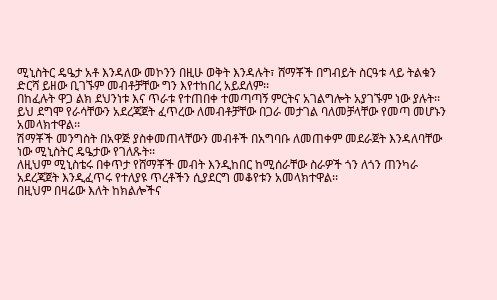ሚኒስትር ዴዔታ አቶ እንዳለው መኮንን በዚሁ ወቅት እንዳሉት፣ ሸማቾች በግብይት ስርዓቱ ላይ ትልቁን ድርሻ ይዘው ቢገኙም መብቶቻቸው ግን እየተከበረ አይደለም፡፡
በከፈሉት ዋጋ ልክ ደህንነቱ እና ጥራቱ የተጠበቀ ተመጣጣኝ ምርትና አገልግሎት አያገኙም ነው ያሉት፡፡
ይህ ደግሞ የራሳቸውን አደረጃጀት ፈጥረው ለመብቶቻቸው በጋራ መታገል ባለመቻላቸው የመጣ መሆኑን አመላክተዋል፡፡
ሽማቾች መንግስት በአዋጅ ያስቀመጠላቸውን መብቶች በአግባቡ ለመጠቀም መደራጀት እንዳለባቸው ነው ሚኒስትር ዴዔታው የገለጹት፡፡
ለዚህም ሚኒስቴሩ በቀጥታ የሸማቾች መብት እንዲከበር ከሚሰራቸው ስራዎች ጎን ለጎን ጠንካራ አደረጃጀት እንዲፈጥሩ የተለያዩ ጥረቶችን ሲያደርግ መቆየቱን አመላክተዋል፡፡
በዚህም በዛሬው እለት ከክልሎችና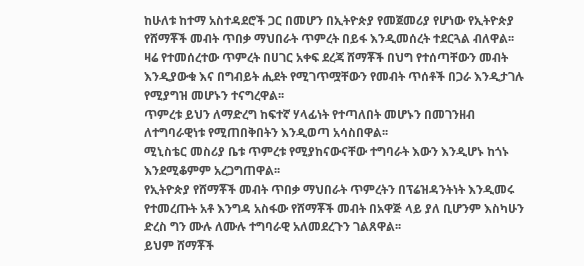ከሁለቱ ከተማ አስተዳደሮች ጋር በመሆን በኢትዮጵያ የመጀመሪያ የሆነው የኢትዮጵያ የሸማቾች መብት ጥበቃ ማህበራት ጥምረት በይፋ እንዲመሰረት ተደርጓል ብለዋል፡፡
ዛሬ የተመሰረተው ጥምረት በሀገር አቀፍ ደረጃ ሸማቾች በህግ የተሰጣቸውን መብት እንዲያውቁ እና በግብይት ሒደት የሚገጥሟቸውን የመብት ጥሰቶች በጋራ እንዲታገሉ የሚያግዝ መሆኑን ተናግረዋል፡፡
ጥምረቱ ይህን ለማድረግ ከፍተኛ ሃላፊነት የተጣለበት መሆኑን በመገንዘብ ለተግባራዊነቱ የሚጠበቅበትን እንዲወጣ አሳስበዋል፡፡
ሚኒስቴር መስሪያ ቤቱ ጥምረቱ የሚያከናውናቸው ተግባራት እውን እንዲሆኑ ከጎኑ እንደሚቆምም አረጋግጠዋል፡፡
የኢትዮጵያ የሸማቾች መብት ጥበቃ ማህበራት ጥምረትን በፕሬዝዳንትነት እንዲመሩ የተመረጡት አቶ እንግዳ አስፋው የሸማቾች መብት በአዋጅ ላይ ያለ ቢሆንም እስካሁን ድረስ ግን ሙሉ ለሙሉ ተግባራዊ አለመደረጉን ገልጸዋል፡፡
ይህም ሸማቾች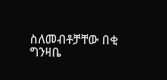ስለመብቶቻቸው በቂ ግንዛቤ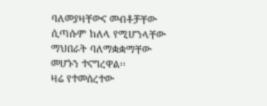ባለመያዛቸውና መብቶቻቸው ሲጣሱም ከለላ የሚሆንላቸው ማህበራት ባለማቋቋማቸው መሆኑን ተናግረዋል፡፡
ዛሬ የተመሰረተው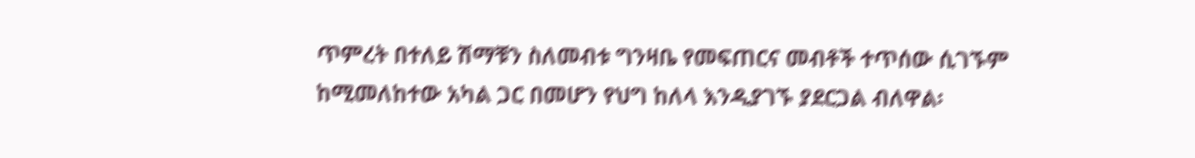ጥምረት በተለይ ሽማቹን ስለመብቱ ግንዛቤ የመፍጠርና መብቶች ተጥሰው ሲገኙም ከሚመለከተው አካል ጋር በመሆን የህግ ከለላ እንዲያገኙ ያደርጋል ብለዋል፡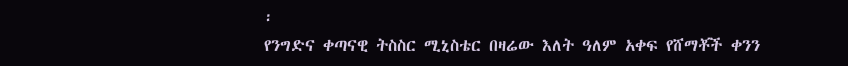፡
የንግድና ቀጣናዊ ትስስር ሚኒስቴር በዛሬው እለት ዓለም አቀፍ የሸማቾች ቀንን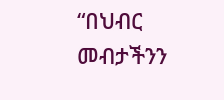“በህብር መብታችንን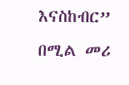እናስከብር” በሚል መሪ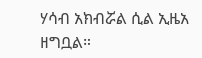ሃሳብ አክብሯል ሲል ኢዜአ ዘግቧል።